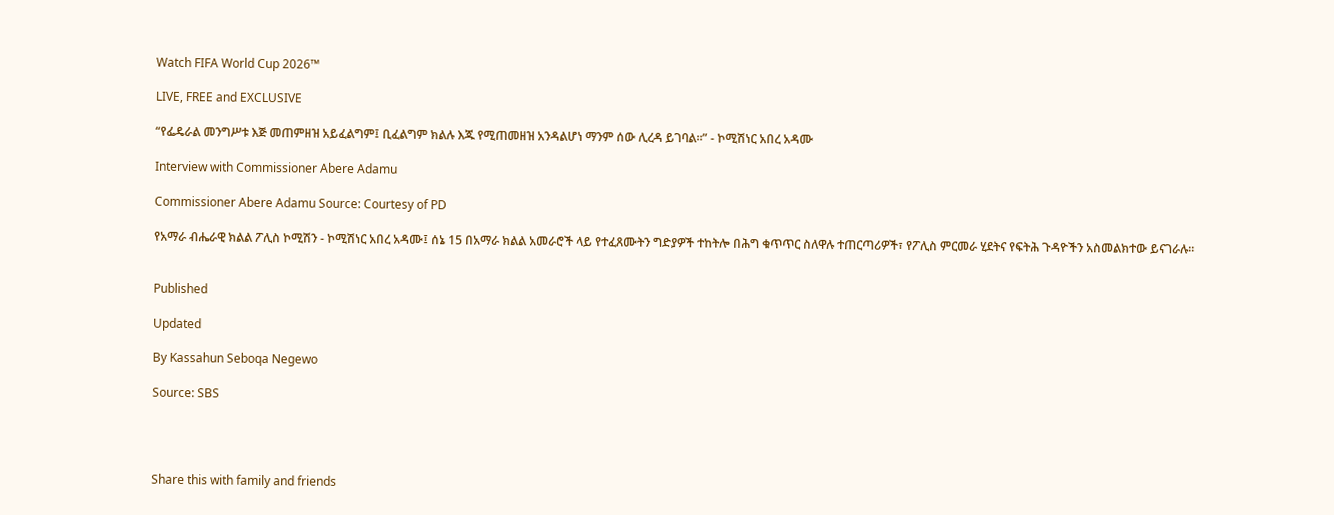Watch FIFA World Cup 2026™

LIVE, FREE and EXCLUSIVE

“የፌዴራል መንግሥቱ እጅ መጠምዘዝ አይፈልግም፤ ቢፈልግም ክልሉ እጁ የሚጠመዘዝ አንዳልሆነ ማንም ሰው ሊረዳ ይገባል።” - ኮሚሽነር አበረ አዳሙ

Interview with Commissioner Abere Adamu

Commissioner Abere Adamu Source: Courtesy of PD

የአማራ ብሔራዊ ክልል ፖሊስ ኮሚሽን - ኮሚሽነር አበረ አዳሙ፤ ሰኔ 15 በአማራ ክልል አመራሮች ላይ የተፈጸሙትን ግድያዎች ተከትሎ በሕግ ቁጥጥር ስለዋሉ ተጠርጣሪዎች፣ የፖሊስ ምርመራ ሂደትና የፍትሕ ጉዳዮችን አስመልክተው ይናገራሉ።


Published

Updated

By Kassahun Seboqa Negewo

Source: SBS




Share this with family and friends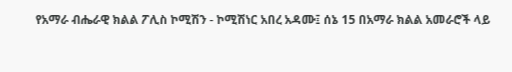የአማራ ብሔራዊ ክልል ፖሊስ ኮሚሽን - ኮሚሽነር አበረ አዳሙ፤ ሰኔ 15 በአማራ ክልል አመራሮች ላይ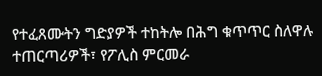የተፈጸሙትን ግድያዎች ተከትሎ በሕግ ቁጥጥር ስለዋሉ ተጠርጣሪዎች፣ የፖሊስ ምርመራ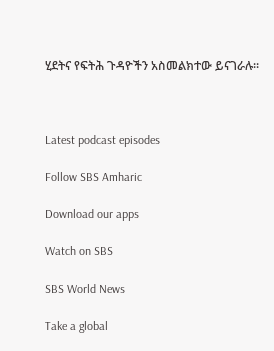ሂደትና የፍትሕ ጉዳዮችን አስመልክተው ይናገራሉ።



Latest podcast episodes

Follow SBS Amharic

Download our apps

Watch on SBS

SBS World News

Take a global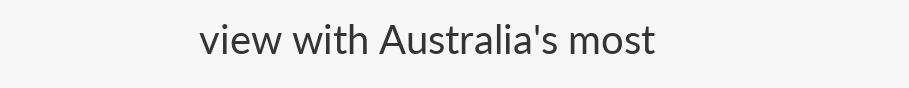view with Australia's most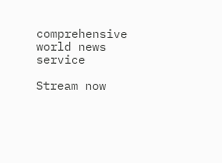comprehensive world news service

Stream now